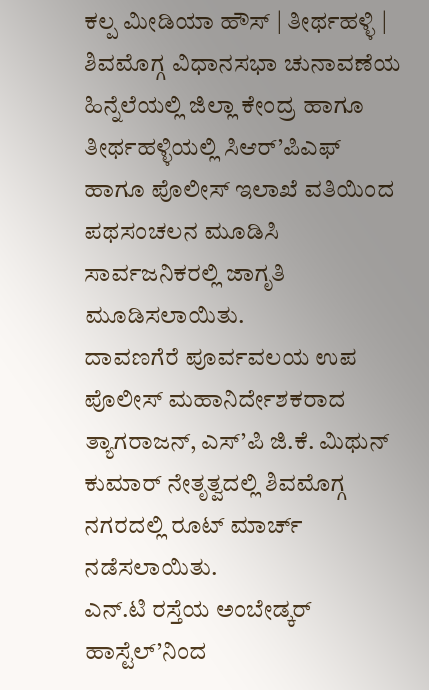ಕಲ್ಪ ಮೀಡಿಯಾ ಹೌಸ್ | ತೀರ್ಥಹಳ್ಳಿ |
ಶಿವಮೊಗ್ಗ ವಿಧಾನಸಭಾ ಚುನಾವಣೆಯ ಹಿನ್ನೆಲೆಯಲ್ಲಿ ಜಿಲ್ಲಾ ಕೇಂದ್ರ ಹಾಗೂ ತೀರ್ಥಹಳ್ಳಿಯಲ್ಲಿ ಸಿಆರ್’ಪಿಎಫ್ ಹಾಗೂ ಪೊಲೀಸ್ ಇಲಾಖೆ ವತಿಯಿಂದ ಪಥಸಂಚಲನ ಮೂಡಿಸಿ ಸಾರ್ವಜನಿಕರಲ್ಲಿ ಜಾಗೃತಿ ಮೂಡಿಸಲಾಯಿತು.
ದಾವಣಗೆರೆ ಪೂರ್ವವಲಯ ಉಪ ಪೊಲೀಸ್ ಮಹಾನಿರ್ದೇಶಕರಾದ ತ್ಯಾಗರಾಜನ್, ಎಸ್’ಪಿ ಜಿ.ಕೆ. ಮಿಥುನ್ ಕುಮಾರ್ ನೇತೃತ್ವದಲ್ಲಿ ಶಿವಮೊಗ್ಗ ನಗರದಲ್ಲಿ ರೂಟ್ ಮಾರ್ಚ್ ನಡೆಸಲಾಯಿತು.
ಎನ್.ಟಿ ರಸ್ತೆಯ ಅಂಬೇಡ್ಕರ್ ಹಾಸ್ಟೆಲ್’ನಿಂದ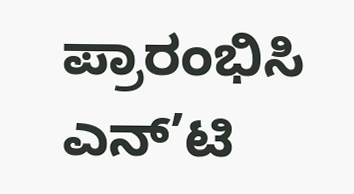ಪ್ರಾರಂಭಿಸಿ ಎನ್’ಟಿ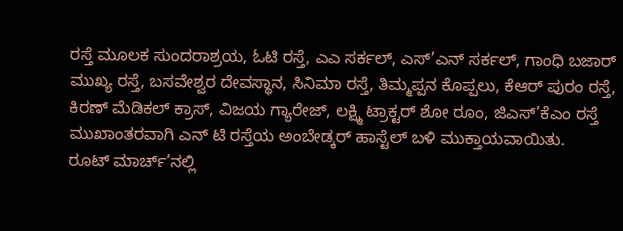ರಸ್ತೆ ಮೂಲಕ ಸುಂದರಾಶ್ರಯ, ಓಟಿ ರಸ್ತೆ, ಎಎ ಸರ್ಕಲ್, ಎಸ್’ಎನ್ ಸರ್ಕಲ್, ಗಾಂಧಿ ಬಜಾರ್ ಮುಖ್ಯ ರಸ್ತೆ, ಬಸವೇಶ್ವರ ದೇವಸ್ಥಾನ, ಸಿನಿಮಾ ರಸ್ತೆ, ತಿಮ್ಮಪ್ಪನ ಕೊಪ್ಪಲು, ಕೆಆರ್ ಪುರಂ ರಸ್ತೆ, ಕಿರಣ್ ಮೆಡಿಕಲ್ ಕ್ರಾಸ್, ವಿಜಯ ಗ್ಯಾರೇಜ್, ಲಕ್ಷ್ಮಿ ಟ್ರಾಕ್ಟರ್ ಶೋ ರೂಂ, ಜಿಎಸ್’ಕೆಎಂ ರಸ್ತೆ ಮುಖಾಂತರವಾಗಿ ಎನ್ ಟಿ ರಸ್ತೆಯ ಅಂಬೇಡ್ಕರ್ ಹಾಸ್ಟೆಲ್ ಬಳಿ ಮುಕ್ತಾಯವಾಯಿತು.
ರೂಟ್ ಮಾರ್ಚ್’ನಲ್ಲಿ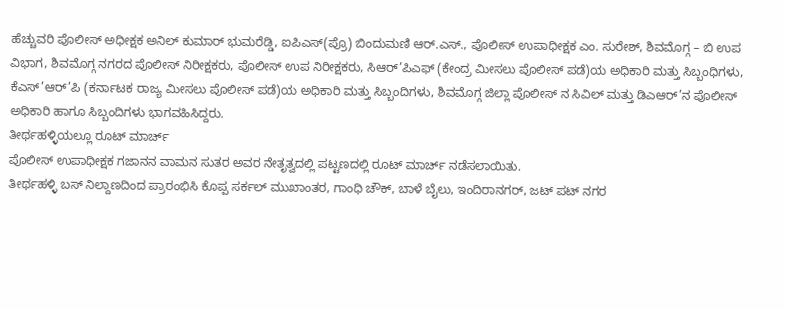ಹೆಚ್ಚುವರಿ ಪೊಲೀಸ್ ಅಧೀಕ್ಷಕ ಅನಿಲ್ ಕುಮಾರ್ ಭುಮರೆಡ್ಡಿ, ಐಪಿಎಸ್(ಪ್ರೊ) ಬಿಂದುಮಣಿ ಆರ್.ಎಸ್., ಪೊಲೀಸ್ ಉಪಾಧೀಕ್ಷಕ ಎಂ. ಸುರೇಶ್, ಶಿವಮೊಗ್ಗ – ಬಿ ಉಪ ವಿಭಾಗ, ಶಿವಮೊಗ್ಗ ನಗರದ ಪೊಲೀಸ್ ನಿರೀಕ್ಷಕರು, ಪೊಲೀಸ್ ಉಪ ನಿರೀಕ್ಷಕರು, ಸಿಆರ್’ಪಿಎಫ್ (ಕೇಂದ್ರ ಮೀಸಲು ಪೊಲೀಸ್ ಪಡೆ)ಯ ಅಧಿಕಾರಿ ಮತ್ತು ಸಿಬ್ಬಂಧಿಗಳು, ಕೆಎಸ್’ಆರ್’ಪಿ (ಕರ್ನಾಟಕ ರಾಜ್ಯ ಮೀಸಲು ಪೊಲೀಸ್ ಪಡೆ)ಯ ಅಧಿಕಾರಿ ಮತ್ತು ಸಿಬ್ಬಂದಿಗಳು, ಶಿವಮೊಗ್ಗ ಜಿಲ್ಲಾ ಪೊಲೀಸ್ ನ ಸಿವಿಲ್ ಮತ್ತು ಡಿಎಆರ್’ನ ಪೊಲೀಸ್ ಅಧಿಕಾರಿ ಹಾಗೂ ಸಿಬ್ಬಂದಿಗಳು ಭಾಗವಹಿಸಿದ್ದರು.
ತೀರ್ಥಹಳ್ಳಿಯಲ್ಲೂ ರೂಟ್ ಮಾರ್ಚ್
ಪೊಲೀಸ್ ಉಪಾಧೀಕ್ಷಕ ಗಜಾನನ ವಾಮನ ಸುತರ ಅವರ ನೇತೃತ್ವದಲ್ಲಿ ಪಟ್ಟಣದಲ್ಲಿ ರೂಟ್ ಮಾರ್ಚ್ ನಡೆಸಲಾಯಿತು.
ತೀರ್ಥಹಳ್ಳಿ ಬಸ್ ನಿಲ್ದಾಣದಿಂದ ಪ್ರಾರಂಭಿಸಿ ಕೊಪ್ಪ ಸರ್ಕಲ್ ಮುಖಾಂತರ, ಗಾಂಧಿ ಚೌಕ್, ಬಾಳೆ ಬೈಲು, ಇಂದಿರಾನಗರ್, ಜಟ್ ಪಟ್ ನಗರ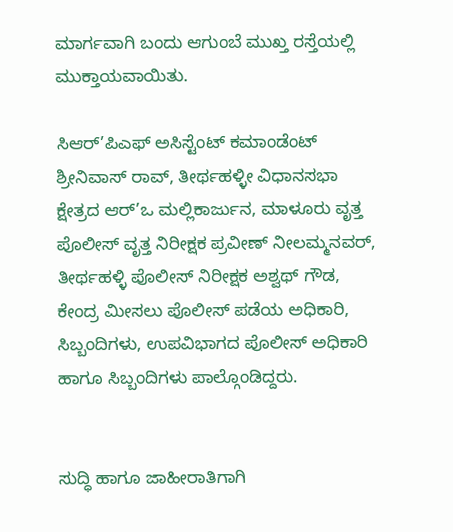ಮಾರ್ಗವಾಗಿ ಬಂದು ಆಗುಂಬೆ ಮುಖ್ತ ರಸ್ತೆಯಲ್ಲಿ ಮುಕ್ತಾಯವಾಯಿತು.

ಸಿಆರ್’ಪಿಎಫ್ ಅಸಿಸ್ಟೆಂಟ್ ಕಮಾಂಡೆಂಟ್ ಶ್ರೀನಿವಾಸ್ ರಾವ್, ತೀರ್ಥಹಳ್ಳೀ ವಿಧಾನಸಭಾ ಕ್ಷೇತ್ರದ ಆರ್’ಒ ಮಲ್ಲಿಕಾರ್ಜುನ, ಮಾಳೂರು ವೃತ್ತ ಪೊಲೀಸ್ ವೃತ್ತ ನಿರೀಕ್ಷಕ ಪ್ರವೀಣ್ ನೀಲಮ್ಮನವರ್, ತೀರ್ಥಹಳ್ಳಿ ಪೊಲೀಸ್ ನಿರೀಕ್ಷಕ ಅಶ್ವಥ್ ಗೌಡ, ಕೇಂದ್ರ ಮೀಸಲು ಪೊಲೀಸ್ ಪಡೆಯ ಅಧಿಕಾರಿ, ಸಿಬ್ಬಂದಿಗಳು, ಉಪವಿಭಾಗದ ಪೊಲೀಸ್ ಅಧಿಕಾರಿ ಹಾಗೂ ಸಿಬ್ಬಂದಿಗಳು ಪಾಲ್ಗೊಂಡಿದ್ದರು.


ಸುದ್ಧಿ ಹಾಗೂ ಜಾಹೀರಾತಿಗಾಗಿ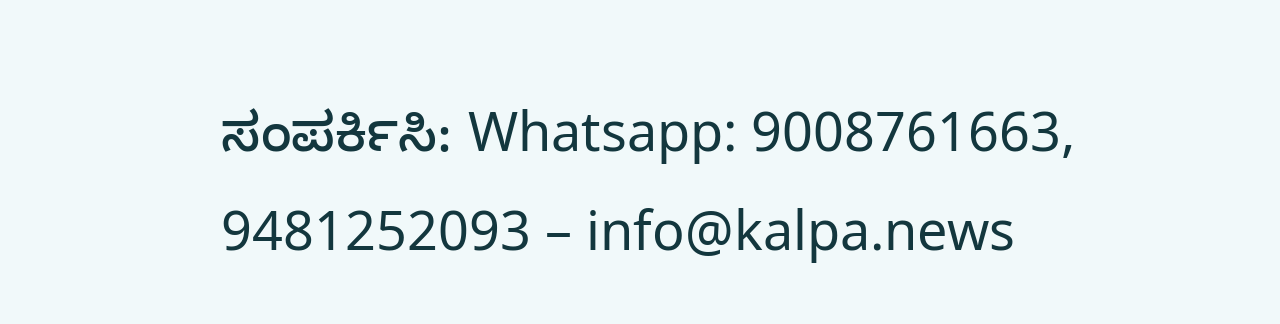ಸಂಪರ್ಕಿಸಿ: Whatsapp: 9008761663, 9481252093 – info@kalpa.news